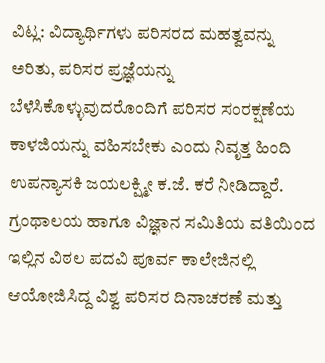ವಿಟ್ಲ: ವಿದ್ಯಾರ್ಥಿಗಳು ಪರಿಸರದ ಮಹತ್ವವನ್ನು ಅರಿತು, ಪರಿಸರ ಪ್ರಜ್ಞೆಯನ್ನು ಬೆಳೆಸಿಕೊಳ್ಳುವುದರೊಂದಿಗೆ ಪರಿಸರ ಸಂರಕ್ಷಣೆಯ ಕಾಳಜಿಯನ್ನು ವಹಿಸಬೇಕು ಎಂದು ನಿವೃತ್ತ ಹಿಂದಿ ಉಪನ್ಯಾಸಕಿ ಜಯಲಕ್ಷ್ಮೀ ಕ.ಜೆ. ಕರೆ ನೀಡಿದ್ದಾರೆ.
ಗ್ರಂಥಾಲಯ ಹಾಗೂ ವಿಜ್ಞಾನ ಸಮಿತಿಯ ವತಿಯಿಂದ ಇಲ್ಲಿನ ವಿಠಲ ಪದವಿ ಪೂರ್ವ ಕಾಲೇಜಿನಲ್ಲಿ ಆಯೋಜಿಸಿದ್ದ ವಿಶ್ವ ಪರಿಸರ ದಿನಾಚರಣೆ ಮತ್ತು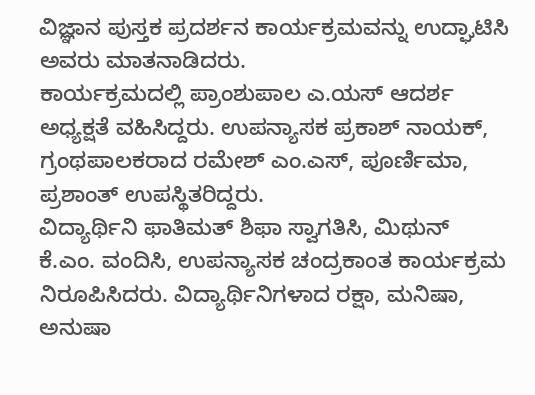ವಿಜ್ಞಾನ ಪುಸ್ತಕ ಪ್ರದರ್ಶನ ಕಾರ್ಯಕ್ರಮವನ್ನು ಉದ್ಘಾಟಿಸಿ ಅವರು ಮಾತನಾಡಿದರು.
ಕಾರ್ಯಕ್ರಮದಲ್ಲಿ ಪ್ರಾಂಶುಪಾಲ ಎ.ಯಸ್ ಆದರ್ಶ ಅಧ್ಯಕ್ಷತೆ ವಹಿಸಿದ್ದರು. ಉಪನ್ಯಾಸಕ ಪ್ರಕಾಶ್ ನಾಯಕ್, ಗ್ರಂಥಪಾಲಕರಾದ ರಮೇಶ್ ಎಂ.ಎಸ್, ಪೂರ್ಣಿಮಾ, ಪ್ರಶಾಂತ್ ಉಪಸ್ಥಿತರಿದ್ದರು.
ವಿದ್ಯಾರ್ಥಿನಿ ಫಾತಿಮತ್ ಶಿಫಾ ಸ್ವಾಗತಿಸಿ, ಮಿಥುನ್ ಕೆ.ಎಂ. ವಂದಿಸಿ, ಉಪನ್ಯಾಸಕ ಚಂದ್ರಕಾಂತ ಕಾರ್ಯಕ್ರಮ ನಿರೂಪಿಸಿದರು. ವಿದ್ಯಾರ್ಥಿನಿಗಳಾದ ರಕ್ಷಾ, ಮನಿಷಾ, ಅನುಷಾ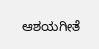ಆಶಯಗೀತೆ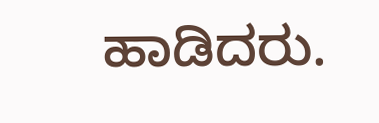ಹಾಡಿದರು.